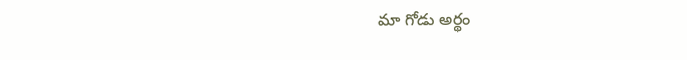మా గోడు అర్థం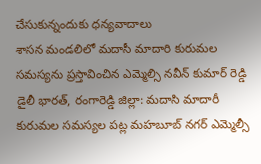చేసుకున్నందుకు ధన్యవాదాలు
శాసన మండలిలో మదాసీ మాదారి కురుమల సమస్యను ప్రస్తావించిన ఎమ్మెల్సి నవీన్ కుమార్ రెడ్డి
డైలీ భారత్, రంగారెడ్డి జిల్లా: మదాసి మాదారీ కురుమల సమస్యల పట్ల మహబూబ్ నగర్ ఎమ్మెల్సీ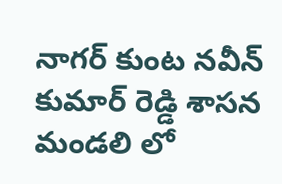నాగర్ కుంట నవీన్ కుమార్ రెడ్డి శాసన మండలి లో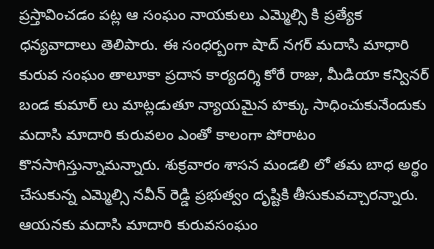ప్రస్తావించడం పట్ల ఆ సంఘం నాయకులు ఎమ్మెల్సి కి ప్రత్యేక ధన్యవాదాలు తెలిపారు. ఈ సంధర్బంగా షాద్ నగర్ మదాసి మాధారి కురువ సంఘం తాలూకా ప్రదాన కార్యదర్శి కోరే రాజు, మీడియా కన్వినర్ బండ కుమార్ లు మాట్లడుతూ న్యాయమైన హక్కు సాధించుకునేందుకు మదాసి మాదారి కురువలం ఎంతో కాలంగా పోరాటం కొనసాగిస్తున్నామన్నారు. శుక్రవారం శాసన మండలి లో తమ బాధ అర్థం చేసుకున్న ఎమ్మెల్సి నవీన్ రెడ్డి ప్రభుత్వం దృష్టికి తీసుకువచ్చారన్నారు. ఆయనకు మదాసి మాదారి కురువసంఘం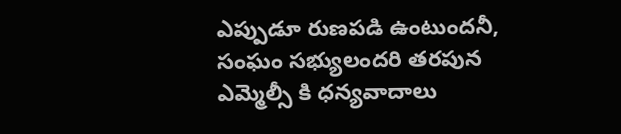ఎప్పుడూ రుణపడి ఉంటుందనీ, సంఘం సభ్యులందరి తరపున ఎమ్మెల్సీ కి ధన్యవాదాలు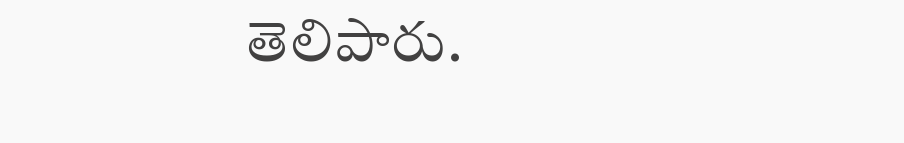తెలిపారు.